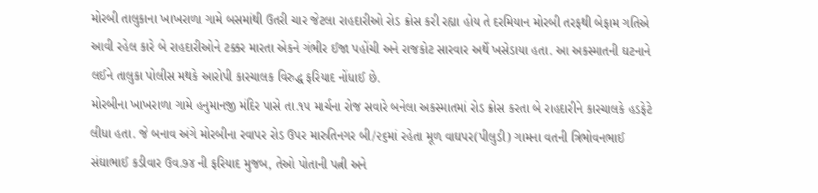મોરબી તાલુકાના ખાખરાળા ગામે બસમાંથી ઉતરી ચાર જેટલા રાહદારીઓ રોડ ક્રોસ કરી રહ્યા હોય તે દરમિયાન મોરબી તરફથી બેફામ ગતિએ આવી રહેલ કારે બે રાહદારીઓને ટક્કર મારતા એકને ગંભીર ઈજા પહોંચી અને રાજકોટ સારવાર અર્થે ખસેડાયા હતા. આ અકસ્માતની ઘટનાને લઈને તાલુકા પોલીસ મથકે આરોપી કારચાલક વિરુદ્ધ ફરિયાદ નોંધાઈ છે.
મોરબીના ખાખરાળા ગામે હનુમાનજી મંદિર પાસે તા.૧૫ માર્ચના રોજ સવારે બનેલા અકસ્માતમાં રોડ ક્રોસ કરતા બે રાહદારીને કારચાલકે હડફેટે લીધા હતા. જે બનાવ અંગે મોરબીના રવાપર રોડ ઉપર મારુતિનગર બી/૨૬માં રહેતા મૂળ વાઘપર(પીલુડી) ગામના વતની ત્રિભોવનભાઈ સંઘાભાઈ કડીવાર ઉવ.૭૪ ની ફરિયાદ મુજબ, તેઓ પોતાની પત્ની અને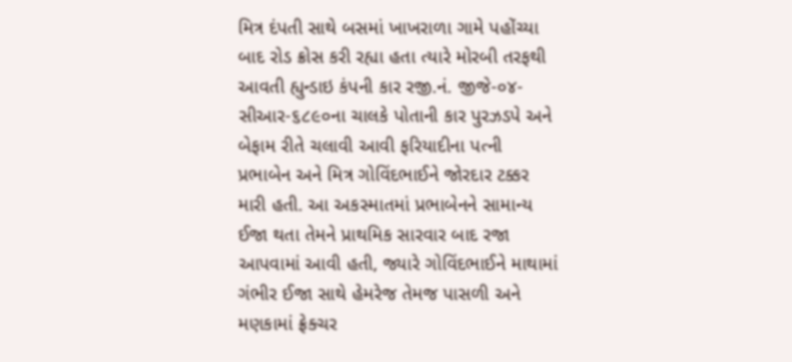મિત્ર દંપતી સાથે બસમાં ખાખરાળા ગામે પહોંચ્યા બાદ રોડ ક્રોસ કરી રહ્યા હતા ત્યારે મોરબી તરફથી આવતી હ્યુન્ડાઇ કંપની કાર રજી.નં. જીજે-૦૪-સીઆર-૬૮૯૦ના ચાલકે પોતાની કાર પુરઝડપે અને બેફામ રીતે ચલાવી આવી ફરિયાદીના પત્ની પ્રભાબેન અને મિત્ર ગોવિંદભાઈને જોરદાર ટક્કર મારી હતી. આ અકસ્માતમાં પ્રભાબેનને સામાન્ય ઈજા થતા તેમને પ્રાથમિક સારવાર બાદ રજા આપવામાં આવી હતી, જ્યારે ગોવિંદભાઈને માથામાં ગંભીર ઈજા સાથે હેમરેજ તેમજ પાસળી અને મણકામાં ફ્રેક્ચર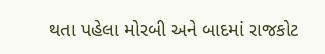થતા પહેલા મોરબી અને બાદમાં રાજકોટ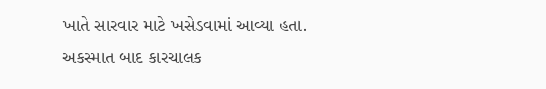ખાતે સારવાર માટે ખસેડવામાં આવ્યા હતા. અકસ્માત બાદ કારચાલક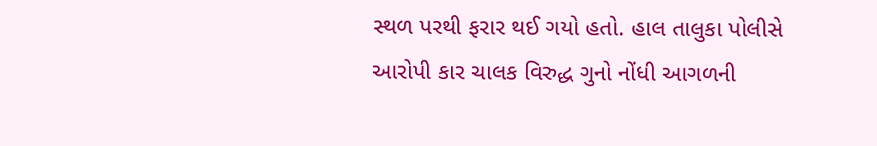સ્થળ પરથી ફરાર થઈ ગયો હતો. હાલ તાલુકા પોલીસે આરોપી કાર ચાલક વિરુદ્ધ ગુનો નોંધી આગળની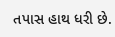તપાસ હાથ ધરી છે.